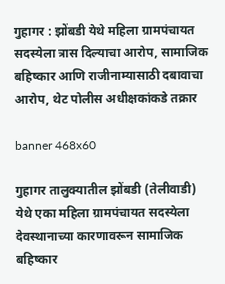गुहागर : झोंबडी येथे महिला ग्रामपंचायत सदस्येला त्रास दिल्याचा आरोप, सामाजिक बहिष्कार आणि राजीनाम्यासाठी दबावाचा आरोप, थेट पोलीस अधीक्षकांकडे तक्रार

banner 468x60

गुहागर तालुक्यातील झोंबडी (तेलीवाडी) येथे एका महिला ग्रामपंचायत सदस्येला देवस्थानाच्या कारणावरून सामाजिक बहिष्कार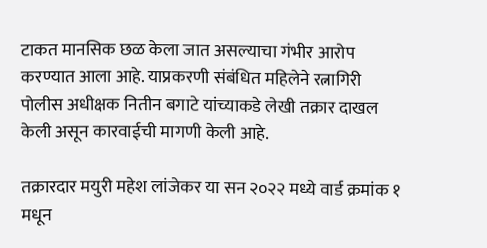टाकत मानसिक छळ केला जात असल्याचा गंभीर आरोप करण्यात आला आहे. याप्रकरणी संबंधित महिलेने रत्नागिरी पोलीस अधीक्षक नितीन बगाटे यांच्याकडे लेखी तक्रार दाखल केली असून कारवाईची मागणी केली आहे.

तक्रारदार मयुरी महेश लांजेकर या सन २०२२ मध्ये वार्ड क्रमांक १ मधून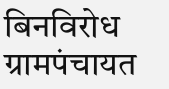बिनविरोध ग्रामपंचायत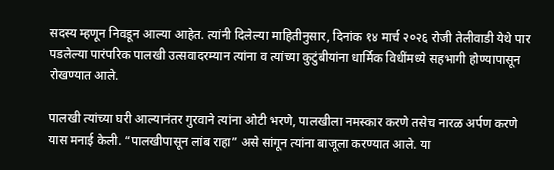सदस्य म्हणून निवडून आल्या आहेत. त्यांनी दिलेल्या माहितीनुसार, दिनांक १४ मार्च २०२६ रोजी तेलीवाडी येथे पार पडलेल्या पारंपरिक पालखी उत्सवादरम्यान त्यांना व त्यांच्या कुटुंबीयांना धार्मिक विधींमध्ये सहभागी होण्यापासून रोखण्यात आले.

पालखी त्यांच्या घरी आल्यानंतर गुरवाने त्यांना ओटी भरणे, पालखीला नमस्कार करणे तसेच नारळ अर्पण करणे यास मनाई केली. “पालखीपासून लांब राहा” असे सांगून त्यांना बाजूला करण्यात आले. या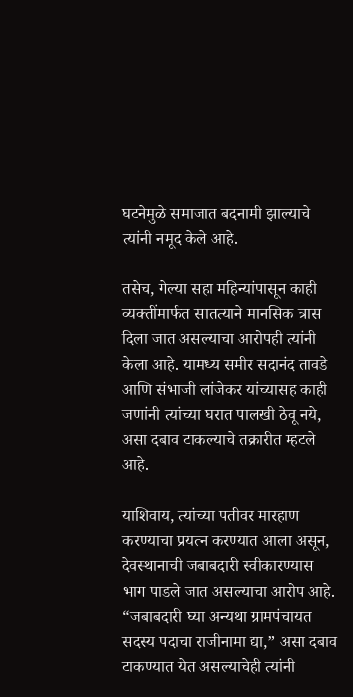घटनेमुळे समाजात बदनामी झाल्याचे त्यांनी नमूद केले आहे.

तसेच, गेल्या सहा महिन्यांपासून काही व्यक्तींमार्फत सातत्याने मानसिक त्रास दिला जात असल्याचा आरोपही त्यांनी केला आहे. यामध्य समीर सदानंद तावडे आणि संभाजी लांजेकर यांच्यासह काही जणांनी त्यांच्या घरात पालखी ठेवू नये, असा दबाव टाकल्याचे तक्रारीत म्हटले आहे.

याशिवाय, त्यांच्या पतीवर मारहाण करण्याचा प्रयत्न करण्यात आला असून, देवस्थानाची जबाबदारी स्वीकारण्यास भाग पाडले जात असल्याचा आरोप आहे. “जबाबदारी घ्या अन्यथा ग्रामपंचायत सदस्य पदाचा राजीनामा द्या,” असा दबाव टाकण्यात येत असल्याचेही त्यांनी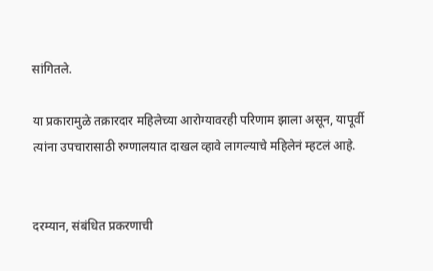सांगितले.

या प्रकारामुळे तक्रारदार महिलेच्या आरोग्यावरही परिणाम झाला असून, यापूर्वी त्यांना उपचारासाठी रुग्णालयात दाखल व्हावे लागल्याचे महिलेनं म्हटलं आहे.


दरम्यान, संबंधित प्रकरणाची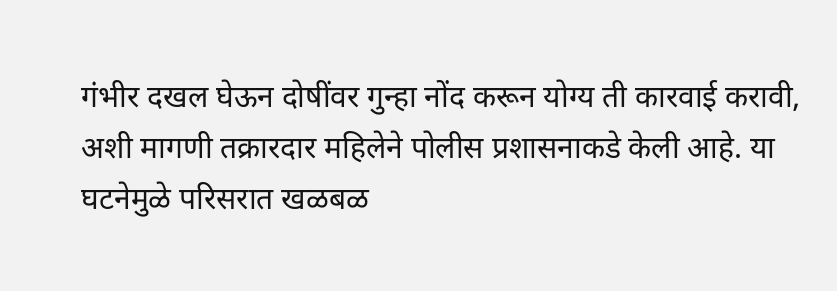गंभीर दखल घेऊन दोषींवर गुन्हा नोंद करून योग्य ती कारवाई करावी, अशी मागणी तक्रारदार महिलेने पोलीस प्रशासनाकडे केली आहे. या घटनेमुळे परिसरात खळबळ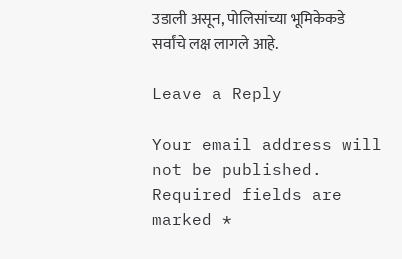उडाली असून, पोलिसांच्या भूमिकेकडे सर्वांचे लक्ष लागले आहे.

Leave a Reply

Your email address will not be published. Required fields are marked *